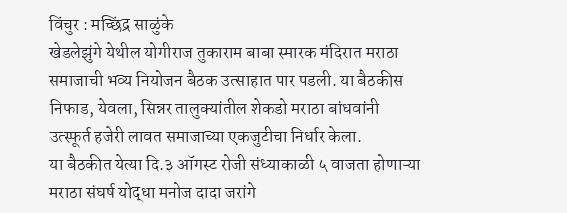विंचुर : मच्छिंद्र साळुंके
खेडलेझुंगे येथील योगीराज तुकाराम बाबा स्मारक मंदिरात मराठा समाजाची भव्य नियोजन बैठक उत्साहात पार पडली. या बैठकीस निफाड, येवला, सिन्नर तालुक्यांतील शेकडो मराठा बांधवांनी उत्स्फूर्त हजेरी लावत समाजाच्या एकजुटीचा निर्धार केला.
या बैठकीत येत्या दि.३ ऑगस्ट रोजी संध्याकाळी ५ वाजता होणाऱ्या मराठा संघर्ष योद्धा मनोज दादा जरांगे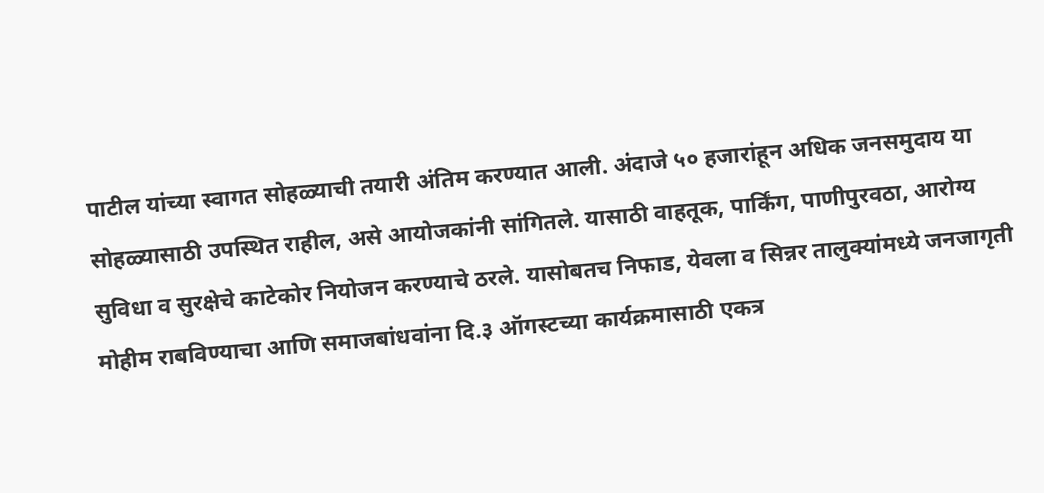पाटील यांच्या स्वागत सोहळ्याची तयारी अंतिम करण्यात आली. अंदाजे ५० हजारांहून अधिक जनसमुदाय या सोहळ्यासाठी उपस्थित राहील, असे आयोजकांनी सांगितले. यासाठी वाहतूक, पार्किंग, पाणीपुरवठा, आरोग्य सुविधा व सुरक्षेचे काटेकोर नियोजन करण्याचे ठरले. यासोबतच निफाड, येवला व सिन्नर तालुक्यांमध्ये जनजागृती मोहीम राबविण्याचा आणि समाजबांधवांना दि.३ ऑगस्टच्या कार्यक्रमासाठी एकत्र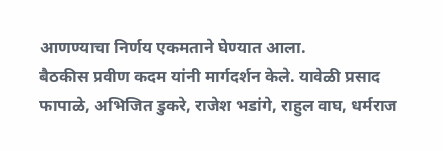आणण्याचा निर्णय एकमताने घेण्यात आला.
बैठकीस प्रवीण कदम यांनी मार्गदर्शन केले. यावेळी प्रसाद फापाळे, अभिजित डुकरे, राजेश भडांगे, राहुल वाघ, धर्मराज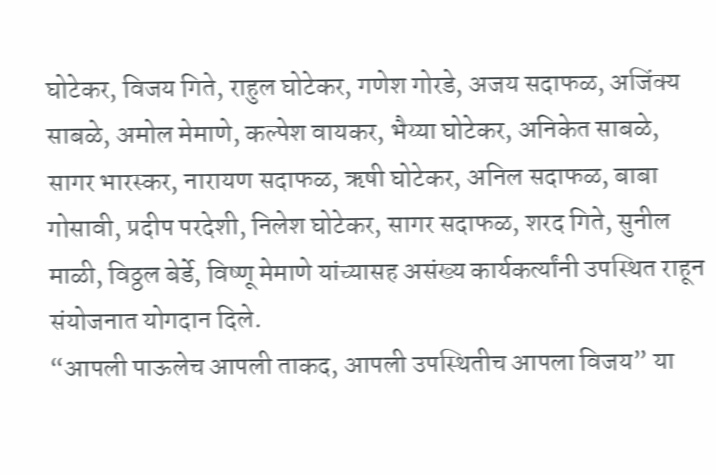घोटेकर, विजय गिते, राहुल घोटेकर, गणेश गोरडे, अजय सदाफळ, अजिंक्य साबळे, अमोल मेमाणे, कल्पेश वायकर, भैय्या घोटेकर, अनिकेत साबळे, सागर भारस्कर, नारायण सदाफळ, ऋषी घोटेकर, अनिल सदाफळ, बाबा गोसावी, प्रदीप परदेशी, निलेश घोटेकर, सागर सदाफळ, शरद गिते, सुनील माळी, विठ्ठल बेर्डे, विष्णू मेमाणे यांच्यासह असंख्य कार्यकर्त्यांनी उपस्थित राहून संयोजनात योगदान दिले.
“आपली पाऊलेच आपली ताकद, आपली उपस्थितीच आपला विजय” या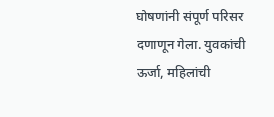घोषणांनी संपूर्ण परिसर दणाणून गेला. युवकांची ऊर्जा, महिलांची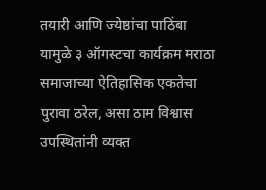तयारी आणि ज्येष्ठांचा पाठिंबा यामुळे ३ ऑगस्टचा कार्यक्रम मराठा समाजाच्या ऐतिहासिक एकतेचा पुरावा ठरेल, असा ठाम विश्वास उपस्थितांनी व्यक्त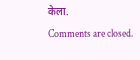केला.
Comments are closed.